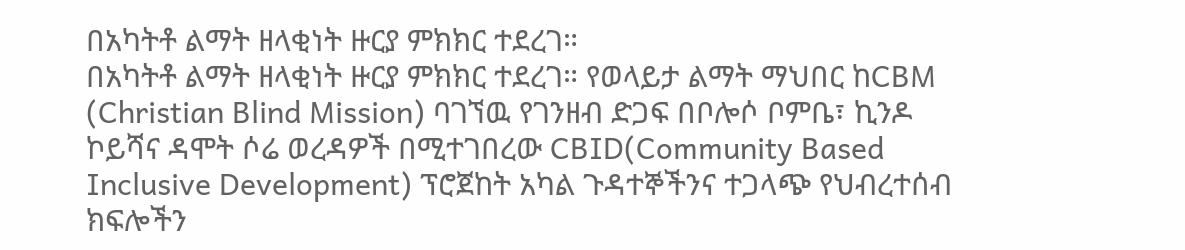በአካትቶ ልማት ዘላቂነት ዙርያ ምክክር ተደረገ።
በአካትቶ ልማት ዘላቂነት ዙርያ ምክክር ተደረገ። የወላይታ ልማት ማህበር ከCBM (Christian Blind Mission) ባገኘዉ የገንዘብ ድጋፍ በቦሎሶ ቦምቤ፣ ኪንዶ ኮይሻና ዳሞት ሶሬ ወረዳዎች በሚተገበረው CBID(Community Based Inclusive Development) ፕሮጀከት አካል ጉዳተኞችንና ተጋላጭ የህብረተሰብ ክፍሎችን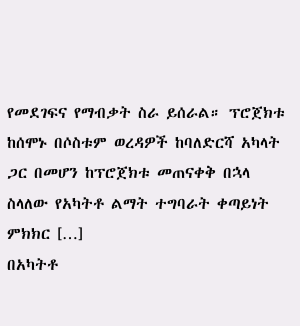የመደገፍና የማብቃት ስራ ይሰራል። ፕሮጀክቱ ከሰሞኑ በሶስቱም ወረዳዎች ከባለድርሻ አካላት ጋር በመሆን ከፕሮጀክቱ መጠናቀቅ በኋላ ስላለው የአካትቶ ልማት ተግባራት ቀጣይነት ምክክር […]
በአካትቶ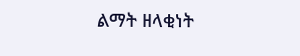ልማት ዘላቂነት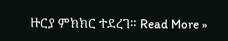ዙርያ ምክክር ተደረገ። Read More »